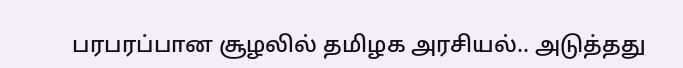பரபரப்பான சூழலில் தமிழக அரசியல்.. அடுத்தது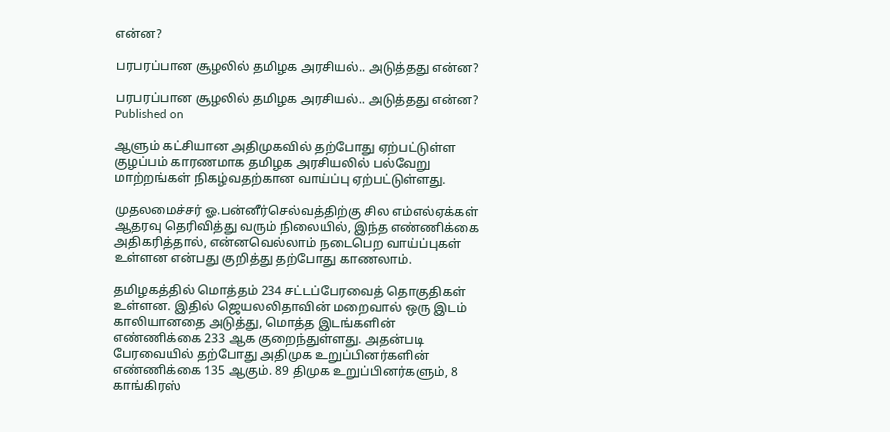என்ன?

பரபரப்பான சூழலில் தமிழக அரசியல்.. அடுத்தது என்ன?

பரபரப்பான சூழலில் தமிழக அரசியல்.. அடுத்தது என்ன?
Published on

ஆளும் கட்சியான அதிமுகவில் தற்போது ஏற்பட்டுள்ள குழப்பம் காரணமாக தமிழக அரசியலில் பல்வேறு மாற்றங்கள் நிகழ்வதற்கான வாய்ப்பு ஏற்பட்டுள்ளது.

மு‌தலமைச்சர் ஓ.பன்னீர்செல்வத்திற்கு சில எம்எல்ஏக்கள் ஆதரவு தெரிவித்து வரும் நிலையில், இந்த எண்ணிக்கை அதிகரித்தால், என்னவெல்லாம் நடைபெற வாய்ப்புகள் உள்ளன என்பது குறித்து தற்போது காணலாம்.

தமிழகத்தில் மொத்தம் 234 சட்டப்பேரவைத் தொகுதிகள் உள்ளன. இதில் ஜெயலலிதாவின் மறைவால் ஒரு இடம் காலியானதை அடுத்து, மொத்த இடங்களின் எண்ணிக்கை 233 ஆக குறைந்துள்ளது. அதன்படி பேரவையில் தற்போது அதிமுக உறுப்பினர்களின் எண்ணிக்கை 135 ஆகும். 89 திமுக உறுப்பினர்களும், 8 காங்கிரஸ்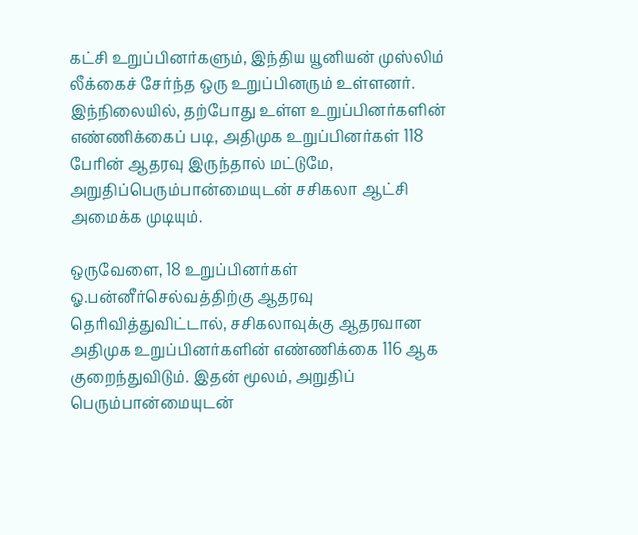கட்சி உறுப்பினர்களும், இந்திய யூனியன் முஸ்லிம் லீக்கைச் சேர்ந்த ஒரு உறுப்பினரும் உள்ளனர். இந்நிலையில், தற்போது உள்ள உறுப்பினர்களின் எண்ணிக்கைப் படி, அதிமுக உறுப்பினர்கள் 118 பேரின் ஆதரவு இருந்தால் மட்டுமே, அறுதிப்பெரும்பான்மையுடன் ‌சசிகலா ஆட்சி அமைக்க முடியும்.

ஒருவேளை, 18 உறுப்பினர்கள் ஓ.பன்னீர்செல்வத்திற்கு ஆதரவு தெரிவித்துவிட்டால், சசிகலாவுக்கு ஆதரவான அதிமுக உறுப்பினர்களின் எண்ணிக்கை 116 ஆக குறைந்துவிடும். இதன் மூலம், அறுதிப் பெரும்பான்மையுடன்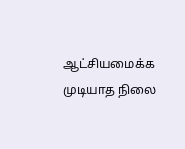ஆட்சியமைக்க முடியாத நிலை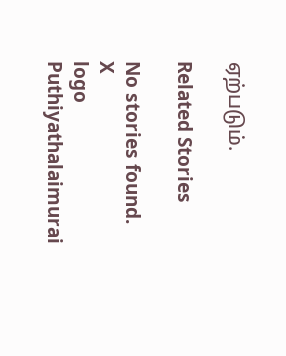ஏற்படும்.

Related Stories

No stories found.
X
logo
Puthiyathalaimurai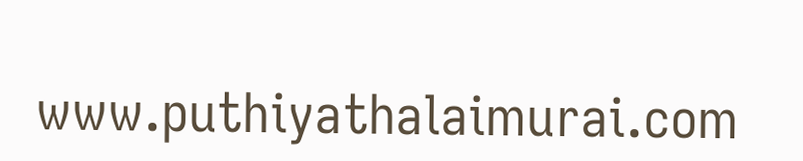www.puthiyathalaimurai.com